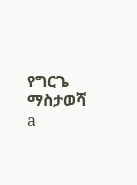የግርጌ ማስታወሻ a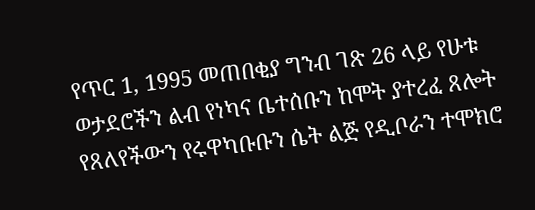የጥር 1, 1995 መጠበቂያ ግንብ ገጽ 26 ላይ የሁቱ ወታደሮችን ልብ የነካና ቤተሰቡን ከሞት ያተረፈ ጸሎት የጸለየችውን የሩዋካቡቡን ሴት ልጅ የዲቦራን ተሞክሮ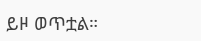ይዞ ወጥቷል።